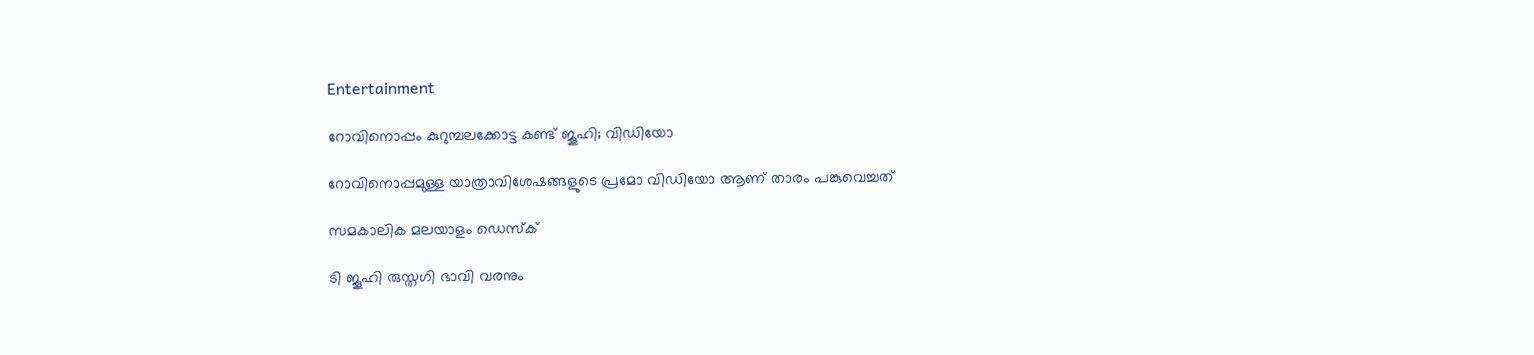Entertainment

റോവിനൊപ്പം കുറുമ്പലക്കോട്ട കണ്ട് ജൂഹി; വിഡിയോ

റോവിനൊപ്പമുള്ള യാത്രാവിശേഷങ്ങളുടെ പ്രമോ വിഡിയോ ആണ് താരം പങ്കുവെച്ചത്

സമകാലിക മലയാളം ഡെസ്ക്

ടി ജൂഹി രുസ്തഗി ഭാവി വരനും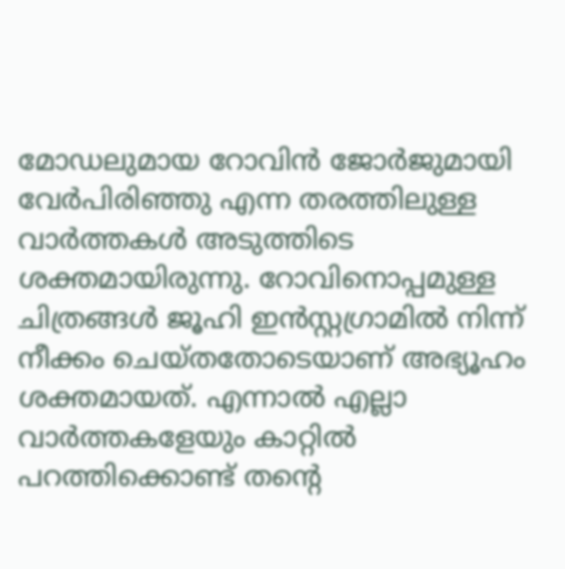മോഡലുമായ റോവിൻ ജോർജുമായി വേർപിരിഞ്ഞു എന്ന തരത്തിലുള്ള വാർത്തകൾ അടുത്തിടെ ശക്തമായിരുന്നു. റോവിനൊപ്പമുള്ള ചിത്രങ്ങൾ ജൂഹി ഇൻസ്റ്റഗ്രാമിൽ നിന്ന് നീക്കം ചെയ്തതോടെയാണ് അഭ്യൂഹം ശക്തമായത്. എന്നാൽ എല്ലാ വാർത്തകളേയും കാറ്റിൽ പറത്തിക്കൊണ്ട് തന്റെ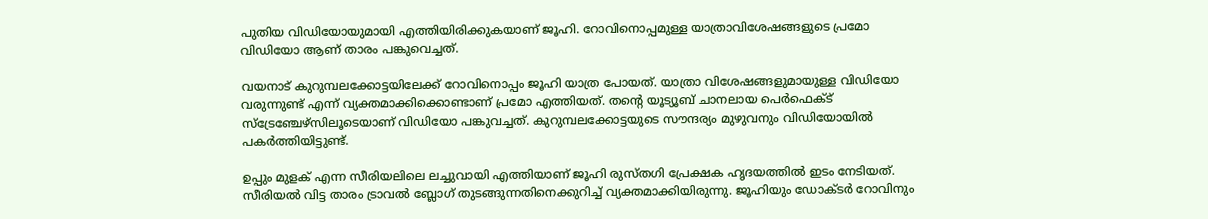പുതിയ വിഡിയോയുമായി എത്തിയിരിക്കുകയാണ് ജൂഹി. റോവിനൊപ്പമുള്ള യാത്രാവിശേഷങ്ങളുടെ പ്രമോ വിഡിയോ ആണ് താരം പങ്കുവെച്ചത്.

വയനാട് കുറുമ്പലക്കോട്ടയിലേക്ക് റോവിനൊപ്പം ജൂഹി യാത്ര പോയത്. യാത്രാ വിശേഷങ്ങളുമായുള്ള വിഡിയോ വരുന്നുണ്ട് എന്ന് വ്യക്തമാക്കിക്കൊണ്ടാണ് പ്രമോ എത്തിയത്. തന്റെ യൂട്യൂബ് ചാനലായ പെര്‍ഫെക്ട് സ്‌ട്രേഞ്ചേഴ്‌സിലൂടെയാണ് വിഡിയോ പങ്കുവച്ചത്. കുറുമ്പലക്കോട്ടയുടെ സൗന്ദര്യം മുഴുവനും വിഡിയോയിൽ പകർത്തിയിട്ടുണ്ട്.

ഉപ്പും മുളക് എന്ന സീരിയലിലെ ലച്ചുവായി എത്തിയാണ് ജൂഹി രുസ്തഗി പ്രേക്ഷക ഹൃദയത്തില്‍ ഇടം നേടിയത്. സീരിയൽ വിട്ട താരം ട്രാവൽ ബ്ലോഗ് തുടങ്ങുന്നതിനെക്കുറിച്ച് വ്യക്തമാക്കിയിരുന്നു. ജൂഹിയും ഡോക്ടര്‍ റോവിനും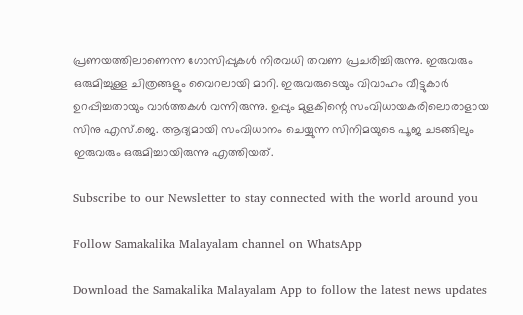പ്രണയത്തിലാണെന്ന ഗോസിപ്പുകള്‍ നിരവധി തവണ പ്രചരിച്ചിരുന്നു. ഇരുവരും ഒരുമിച്ചുള്ള ചിത്രങ്ങളും വൈറലായി മാറി. ഇരുവരുടെയും വിവാഹം വീട്ടുകാർ ഉറപ്പിച്ചതായും വാർത്തകൾ വന്നിരുന്നു. ഉപ്പും മുളകിന്റെ സംവിധായകരിലൊരാളായ സിനു എസ്.ജെ. ആദ്യമായി സംവിധാനം ചെയ്യുന്ന സിനിമയുടെ പൂജ ചടങ്ങിലും ഇരുവരും ഒരുമിച്ചായിരുന്നു എത്തിയത്.

Subscribe to our Newsletter to stay connected with the world around you

Follow Samakalika Malayalam channel on WhatsApp

Download the Samakalika Malayalam App to follow the latest news updates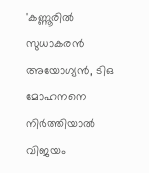'കണ്ണൂരില്‍ സുധാകരന്‍ അയോഗ്യന്‍, ടിഒ മോഹനനെ നിര്‍ത്തിയാല്‍ വിജയം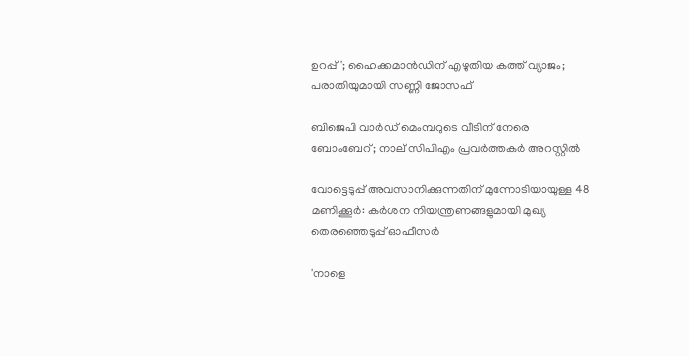ഉറപ്പ്'; ഹൈക്കമാന്‍ഡിന് എഴുതിയ കത്ത് വ്യാജം; പരാതിയുമായി സണ്ണി ജോസഫ്

ബിജെപി വാര്‍ഡ് മെംമ്പറുടെ വീടിന് നേരെ ബോംബേറ്; നാല് സിപിഎം പ്രവര്‍ത്തകര്‍ അറസ്റ്റില്‍

വോട്ടെടുപ്പ് അവസാനിക്കുന്നതിന് മുന്നോടിയായുള്ള 48 മണിക്കൂര്‍: കര്‍ശന നിയന്ത്രണങ്ങളുമായി മുഖ്യ തെരഞ്ഞെടുപ്പ് ഓഫീസര്‍

'നാളെ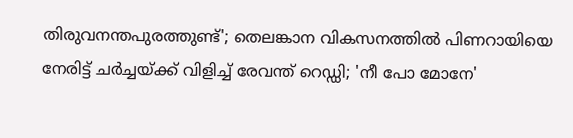തിരുവനന്തപുരത്തുണ്ട്'; തെലങ്കാന വികസനത്തില്‍ പിണറായിയെ നേരിട്ട് ചര്‍ച്ചയ്ക്ക് വിളിച്ച് രേവന്ത് റെഡ്ഡി; 'നീ പോ മോനേ'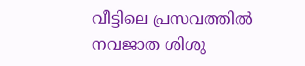വീട്ടിലെ പ്രസവത്തില്‍ നവജാത ശിശു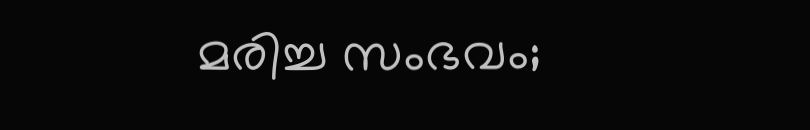മരിച്ച സംഭവം;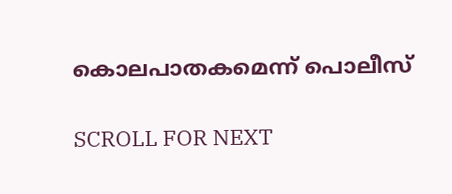കൊലപാതകമെന്ന് പൊലീസ്

SCROLL FOR NEXT